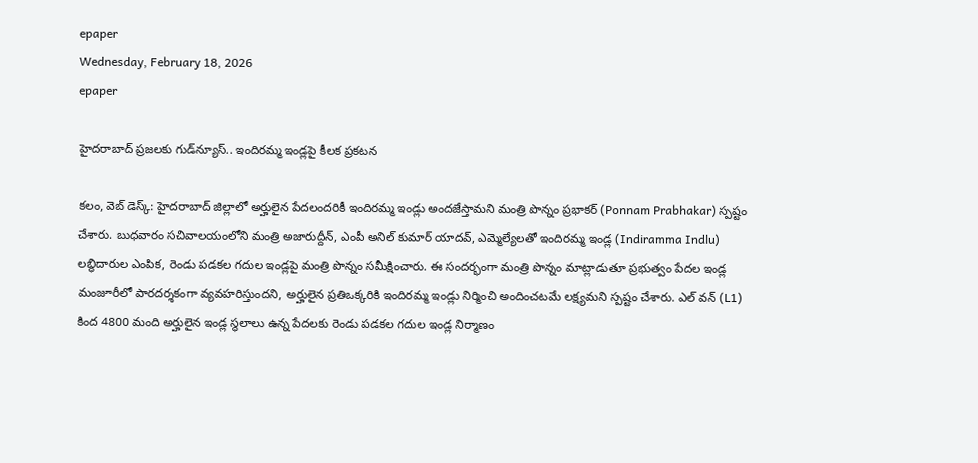epaper
Wednesday, February 18, 2026
epaper

హైదరాబాద్ ప్రజలకు గుడ్‌న్యూస్.. ఇందిరమ్మ ఇండ్లపై కీలక ప్రకటన

కలం, వెబ్ డెస్క్: హైదరాబాద్ జిల్లాలో అర్హులైన పేదలందరికీ ఇందిరమ్మ ఇండ్లు అందజేస్తామని మంత్రి పొన్నం ప్రభాకర్ (Ponnam Prabhakar) స్పష్టం చేశారు. బుధవారం సచివాలయంలోని మంత్రి అజారుద్దీన్, ఎంపీ అనిల్ కుమార్ యాదవ్, ఎమ్మెల్యేలతో ఇందిరమ్మ ఇండ్ల (Indiramma Indlu) లబ్ధిదారుల ఎంపిక, రెండు పడకల గదుల ఇండ్లపై మంత్రి పొన్నం సమీక్షించారు. ఈ సందర్భంగా మంత్రి పొన్నం మాట్లాడుతూ ప్రభుత్వం పేదల ఇండ్ల మంజూరీలో పారదర్శకంగా వ్యవహరిస్తుందని, అర్హులైన ప్రతిఒక్కరికి ఇందిరమ్మ ఇండ్లు నిర్మించి అందించటమే లక్ష్యమని స్పష్టం చేశారు. ఎల్ వన్ (L1) కింద 4800 మంది అర్హులైన ఇండ్ల స్థలాలు ఉన్న పేదలకు రెండు పడకల గదుల ఇండ్ల నిర్మాణం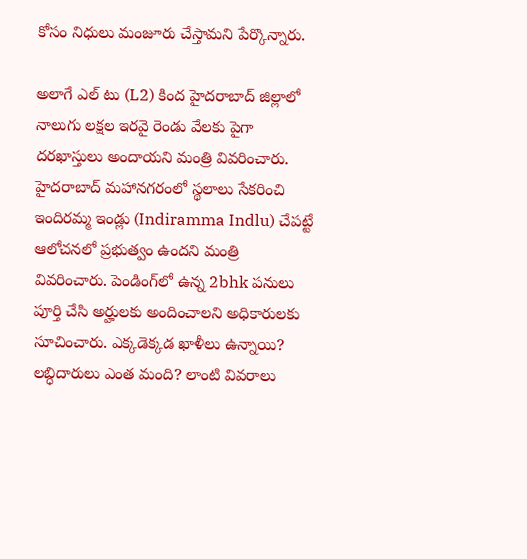కోసం నిధులు మంజూరు చేస్తామని పేర్కొన్నారు.

అలాగే ఎల్ టు (L2) కింద హైదరాబాద్ జిల్లాలో నాలుగు లక్షల ఇరవై రెండు వేలకు పైగా దరఖాస్తులు అందాయని మంత్రి వివరించారు. హైదరాబాద్ మహానగరంలో స్థలాలు సేకరించి ఇందిరమ్మ ఇండ్లు (Indiramma Indlu) చేపట్టే ఆలోచనలో ప్రభుత్వం ఉందని మంత్రి వివరించారు. పెండింగ్‌లో ఉన్న 2bhk పనులు పూర్తి చేసి అర్హులకు అందించాలని అధికారులకు సూచించారు. ఎక్కడెక్కడ ఖాళీలు ఉన్నాయి? లబ్ధిదారులు ఎంత మంది? లాంటి వివరాలు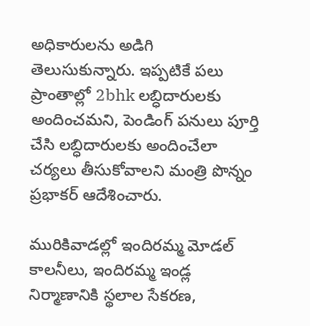అధికారులను అడిగి తెలుసుకున్నారు. ఇప్పటికే పలు ప్రాంతాల్లో 2bhk లబ్ధిదారులకు అందించమని, పెండింగ్ పనులు పూర్తి చేసి లబ్ధిదారులకు అందించేలా చర్యలు తీసుకోవాలని మంత్రి పొన్నం ప్రభాకర్ ఆదేశించారు.

మురికివాడ‌ల్లో ఇందిర‌మ్మ మోడ‌ల్ కాల‌నీలు, ఇందిర‌మ్మ ఇండ్ల నిర్మాణానికి స్థలాల సేక‌ర‌ణ‌,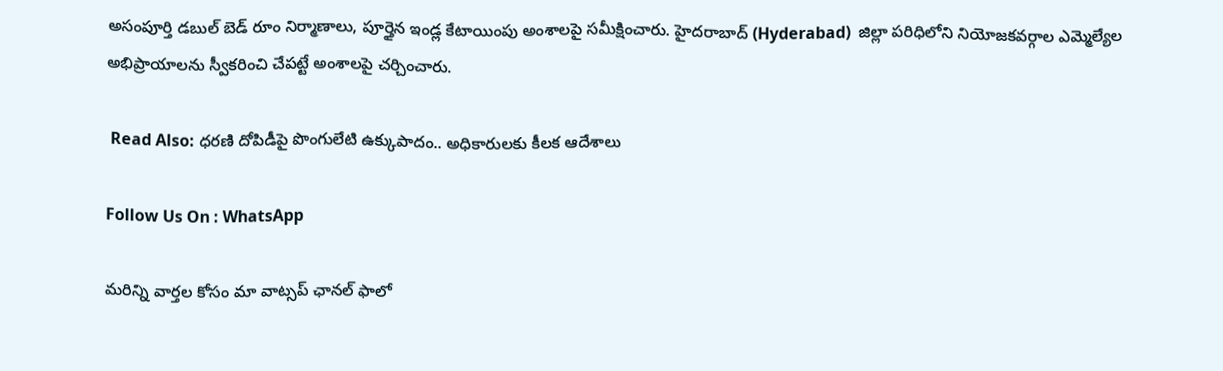అసంపూర్తి డ‌బుల్ బెడ్ రూం నిర్మాణాలు, పూర్తైన ఇండ్ల కేటాయింపు అంశాల‌పై సమీక్షించారు. హైదరాబాద్ (Hyderabad)  జిల్లా పరిధిలోని నియోజకవర్గాల ఎమ్మెల్యేల అభిప్రాయాలను స్వీకరించి చేపట్టే అంశాలపై చర్చించారు.

 Read Also: ధ‌ర‌ణి దోపిడీపై పొంగులేటి ఉక్కుపాదం.. అధికారులకు కీలక ఆదేశాలు

Follow Us On : WhatsApp

మ‌రిన్ని వార్త‌ల కోసం మా వాట్స‌ప్ ఛాన‌ల్ ఫాలో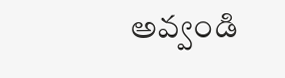అవ్వండి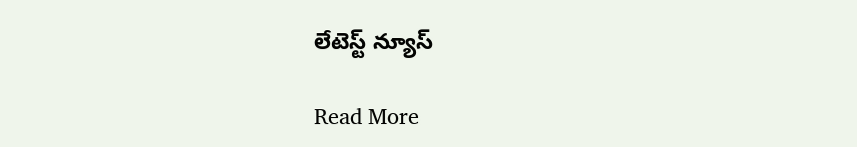లేటెస్ట్ న్యూస్‌

Read More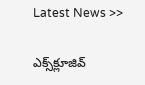Latest News >>

ఎక్స్‌క్లూజివ్‌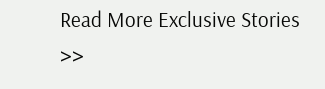Read More Exclusive Stories >>